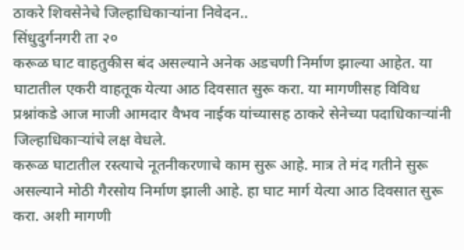ठाकरे शिवसेनेचे जिल्हाधिकाऱ्यांना निवेदन..
सिंधुदुर्गनगरी ता २०
करूळ घाट वाहतुकीस बंद असल्याने अनेक अडचणी निर्माण झाल्या आहेत. या घाटातील एकरी वाहतूक येत्या आठ दिवसात सुरू करा. या मागणीसह विविध प्रश्नांकडे आज माजी आमदार वैभव नाईक यांच्यासह ठाकरे सेनेच्या पदाधिकाऱ्यांनी जिल्हाधिकाऱ्यांचे लक्ष वेधले.
करूळ घाटातील रस्त्याचे नूतनीकरणाचे काम सुरू आहे. मात्र ते मंद गतीने सुरू असल्याने मोठी गैरसोय निर्माण झाली आहे. हा घाट मार्ग येत्या आठ दिवसात सुरू करा. अशी मागणी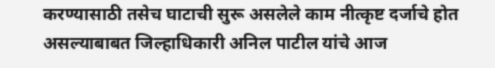करण्यासाठी तसेच घाटाची सुरू असलेले काम नीत्कृष्ट दर्जाचे होत असल्याबाबत जिल्हाधिकारी अनिल पाटील यांचे आज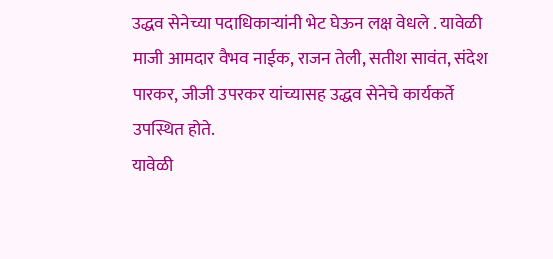उद्धव सेनेच्या पदाधिकाऱ्यांनी भेट घेऊन लक्ष वेधले . यावेळी माजी आमदार वैभव नाईक, राजन तेली, सतीश सावंत, संदेश पारकर, जीजी उपरकर यांच्यासह उद्धव सेनेचे कार्यकर्ते उपस्थित होते.
यावेळी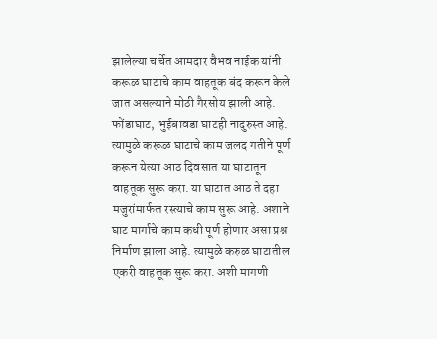झालेल्या चर्चेत आमदार वैभव नाईक यांनी करूळ घाटाचे काम वाहतूक बंद करून केले जात असल्याने मोठी गैरसोय झाली आहे. फोंडाघाट, भुईबावडा घाटही नादुरुस्त आहे. त्यामुळे करूळ घाटाचे काम जलद गतीने पूर्ण करून येत्या आठ दिवसात या घाटातून वाहतूक सुरू करा. या घाटात आठ ते दहा मजुरांमार्फत रस्त्याचे काम सुरू आहे. अशाने घाट मार्गाचे काम कधी पूर्ण होणार असा प्रश्न निर्माण झाला आहे. त्यामुळे करुळ घाटातील एकरी वाहतूक सुरू करा. अशी मागणी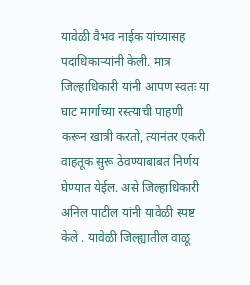यावेळी वैभव नाईक यांच्यासह पदाधिकाऱ्यांनी केली. मात्र जिल्हाधिकारी यांनी आपण स्वतः या घाट मार्गाच्या रस्त्याची पाहणी करून खात्री करतो, त्यानंतर एकरी वाहतूक सुरू ठेवण्याबाबत निर्णय घेण्यात येईल. असे जिल्हाधिकारी अनिल पाटील यांनी यावेळी स्पष्ट केले . यावेळी जिल्ह्यातील वाळू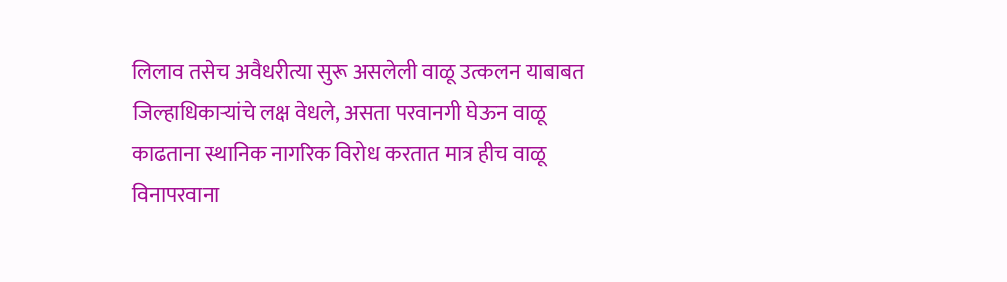लिलाव तसेच अवैधरीत्या सुरू असलेली वाळू उत्कलन याबाबत जिल्हाधिकाऱ्यांचे लक्ष वेधले, असता परवानगी घेऊन वाळू काढताना स्थानिक नागरिक विरोध करतात मात्र हीच वाळू विनापरवाना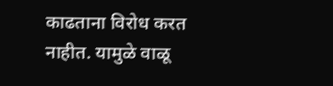काढताना विरोध करत नाहीत. यामुळे वाळू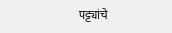पट्ट्यांचे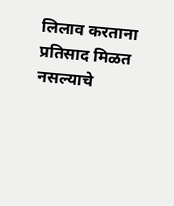लिलाव करताना प्रतिसाद मिळत नसल्याचे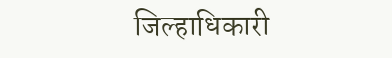जिल्हाधिकारी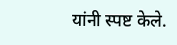यांनी स्पष्ट केले.